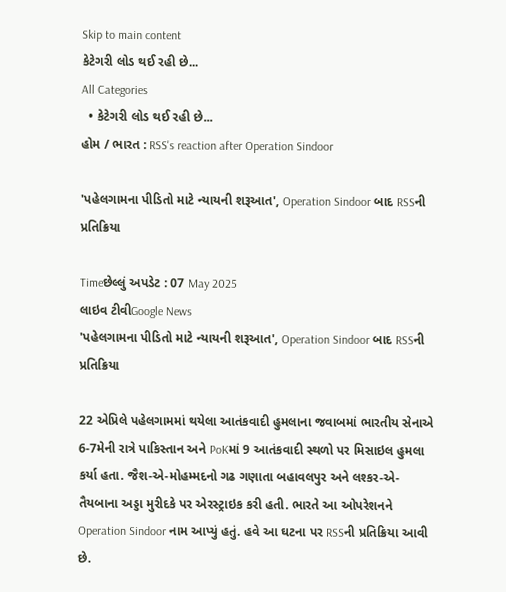Skip to main content
કેટેગરી લોડ થઈ રહી છે...
All Categories
  • કેટેગરી લોડ થઈ રહી છે...
હોમ / ભારત : RSS's reaction after Operation Sindoor

'પહેલગામના પીડિતો માટે ન્યાયની શરૂઆત', Operation Sindoor બાદ RSSની પ્રતિક્રિયા

Timeછેલ્લું અપડેટ : 07 May 2025
લાઇવ ટીવીGoogle News
'પહેલગામના પીડિતો માટે ન્યાયની શરૂઆત', Operation Sindoor બાદ RSSની પ્રતિક્રિયા

22 એપ્રિલે પહેલગામમાં થયેલા આતંકવાદી હુમલાના જવાબમાં ભારતીય સેનાએ 6-7મેની રાત્રે પાકિસ્તાન અને PoKમાં 9 આતંકવાદી સ્થળો પર મિસાઇલ હુમલા કર્યા હતા. જૈશ-એ-મોહમ્મદનો ગઢ ગણાતા બહાવલપુર અને લશ્કર-એ-તૈયબાના અડ્ડા મુરીદકે પર એરસ્ટ્રાઇક કરી હતી. ભારતે આ ઓપરેશનને Operation Sindoor નામ આપ્યું હતું. હવે આ ઘટના પર RSSની પ્રતિક્રિયા આવી છે.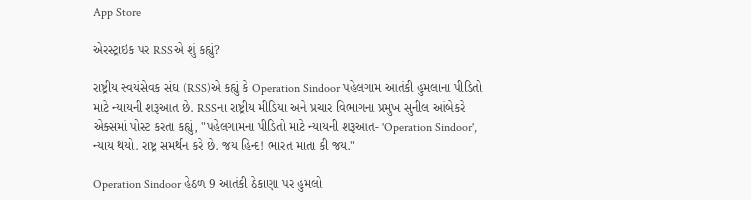App Store

એરસ્ટ્રાઇક પર RSSએ શું કહ્યું?

રાષ્ટ્રીય સ્વયંસેવક સંઘ (RSS)એ કહ્યું કે Operation Sindoor પહેલગામ આતંકી હુમલાના પીડિતો માટે ન્યાયની શરૂઆત છે. RSSના રાષ્ટ્રીય મીડિયા અને પ્રચાર વિભાગના પ્રમુખ સુનીલ આંબેકરે એક્સમાં પોસ્ટ કરતા કહ્યું, "પહેલગામના પીડિતો માટે ન્યાયની શરૂઆત- 'Operation Sindoor', ન્યાય થયો. રાષ્ટ્ર સમર્થન કરે છે. જય હિન્દ! ભારત માતા કી જય."

Operation Sindoor હેઠળ 9 આતંકી ઠેકાણા પર હુમલો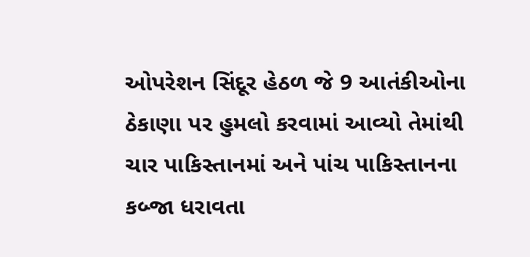ઓપરેશન સિંદૂર હેઠળ જે 9 આતંકીઓના ઠેકાણા પર હુમલો કરવામાં આવ્યો તેમાંથી ચાર પાકિસ્તાનમાં અને પાંચ પાકિસ્તાનના કબ્જા ધરાવતા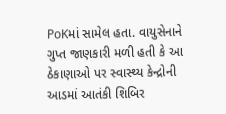PoKમાં સામેલ હતા. વાયુસેનાને ગુપ્ત જાણકારી મળી હતી કે આ ઠેકાણાઓ પર સ્વાસ્થ્ય કેન્દ્રોની આડમાં આતંકી શિબિર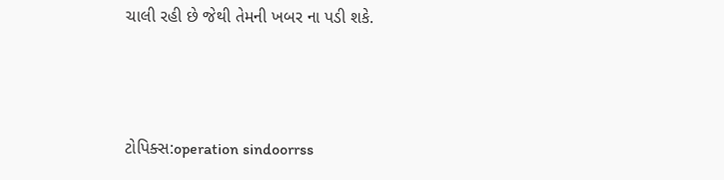ચાલી રહી છે જેથી તેમની ખબર ના પડી શકે.



ટોપિક્સ:operation sindoorrss